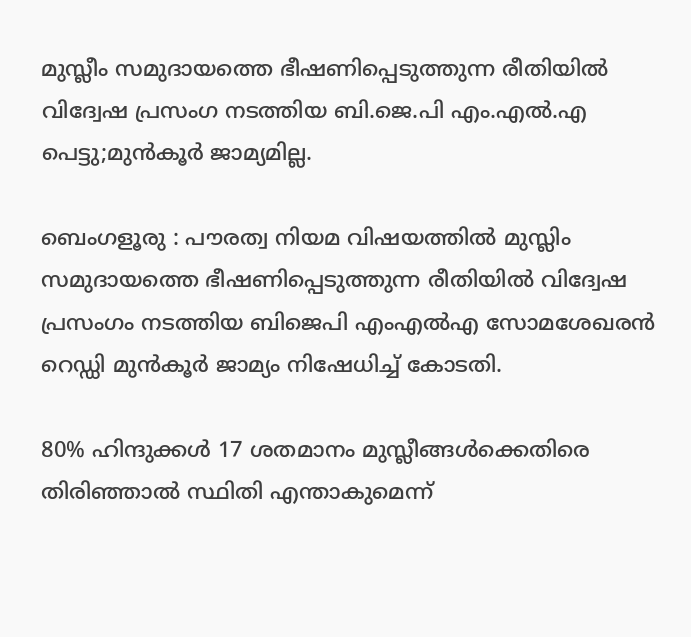മുസ്ലീം സമുദായത്തെ ഭീഷണിപ്പെടുത്തുന്ന രീതിയിൽ വിദ്വേഷ പ്രസംഗ നടത്തിയ ബി.ജെ.പി എം.എൽ.എ പെട്ടു;മുൻകൂർ ജാമ്യമില്ല.

ബെംഗളൂരു : പൗരത്വ നിയമ വിഷയത്തിൽ മുസ്ലിം സമുദായത്തെ ഭീഷണിപ്പെടുത്തുന്ന രീതിയിൽ വിദ്വേഷ പ്രസംഗം നടത്തിയ ബിജെപി എംഎൽഎ സോമശേഖരൻ റെഡ്ഡി മുൻകൂർ ജാമ്യം നിഷേധിച്ച് കോടതി.

80% ഹിന്ദുക്കൾ 17 ശതമാനം മുസ്ലീങ്ങൾക്കെതിരെ തിരിഞ്ഞാൽ സ്ഥിതി എന്താകുമെന്ന്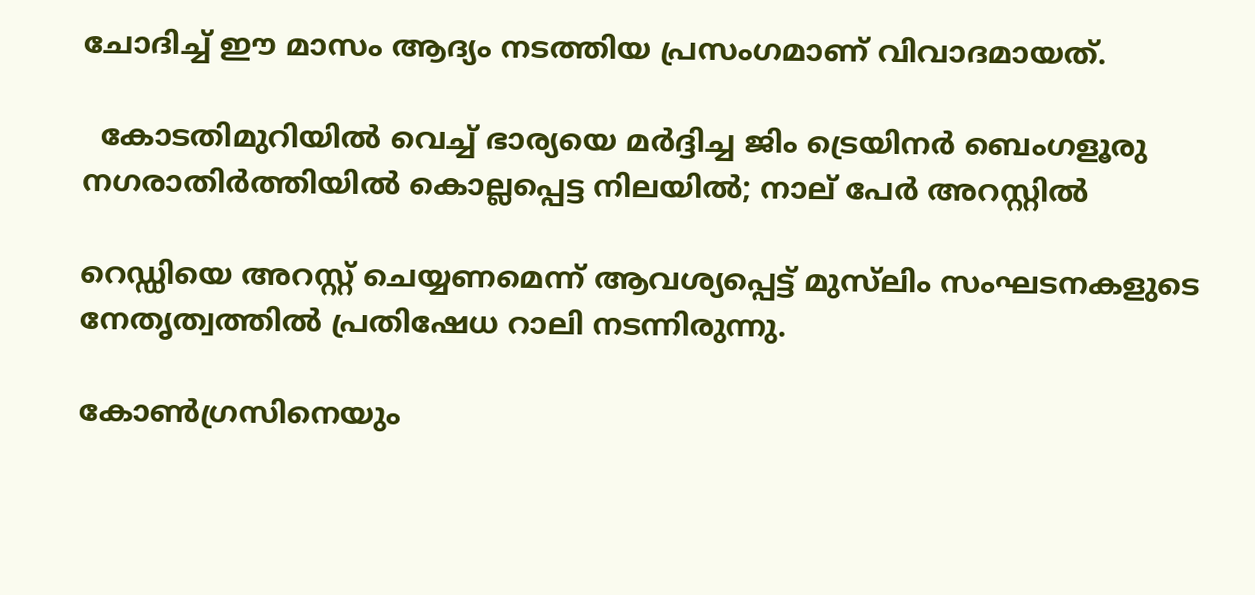ചോദിച്ച് ഈ മാസം ആദ്യം നടത്തിയ പ്രസംഗമാണ് വിവാദമായത്.

  കോടതിമുറിയിൽ വെച്ച് ഭാര്യയെ മർദ്ദിച്ച ജിം ട്രെയിനർ ബെംഗളൂരു നഗരാതിർത്തിയിൽ കൊല്ലപ്പെട്ട നിലയിൽ; നാല് പേർ അറസ്റ്റിൽ

റെഡ്ഡിയെ അറസ്റ്റ് ചെയ്യണമെന്ന് ആവശ്യപ്പെട്ട് മുസ്‌ലിം സംഘടനകളുടെ നേതൃത്വത്തിൽ പ്രതിഷേധ റാലി നടന്നിരുന്നു.

കോൺഗ്രസിനെയും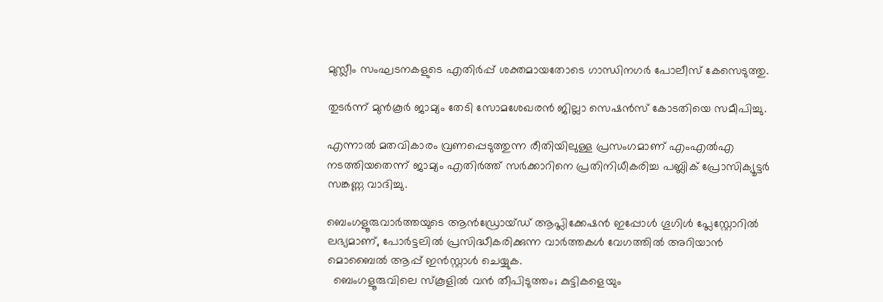മുസ്ലീം സംഘടനകളുടെ എതിർപ്പ് ശക്തമായതോടെ ഗാന്ധിനഗർ പോലീസ് കേസെടുത്തു.

തുടർന്ന് മുൻകൂർ ജാമ്യം തേടി സോമശേഖരൻ ജില്ലാ സെഷൻസ് കോടതിയെ സമീപിച്ചു.

എന്നാൽ മതവികാരം വ്രണപ്പെടുത്തുന്ന രീതിയിലുള്ള പ്രസംഗമാണ് എംഎൽഎ നടത്തിയതെന്ന് ജാമ്യം എതിർത്ത് സർക്കാറിനെ പ്രതിനിധീകരിച്ച പബ്ലിക് പ്രോസിക്യൂട്ടർ സങ്കണ്ണ വാദിച്ചു.

ബെംഗളൂരുവാർത്തയുടെ ആൻഡ്രോയ്ഡ് ആപ്ലിക്കേഷൻ ഇപ്പോൾ ഗൂഗിൾ പ്ലേസ്റ്റോറിൽ ലഭ്യമാണ്, പോർട്ടലിൽ പ്രസിദ്ധീകരിക്കുന്ന വാർത്തകൾ വേഗത്തിൽ അറിയാൻ മൊബൈൽ ആപ്പ് ഇൻസ്റ്റാൾ ചെയ്യുക.
  ബെംഗളൂരുവിലെ സ്കൂളിൽ വൻ തീപിടുത്തം; കുട്ടികളെയും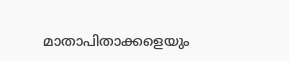മാതാപിതാക്കളെയും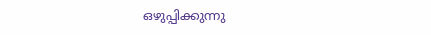ഒഴുപ്പിക്കുന്നു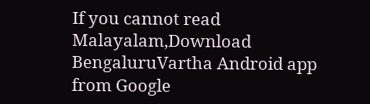If you cannot read Malayalam,Download BengaluruVartha Android app from Google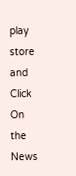play store and Click On the News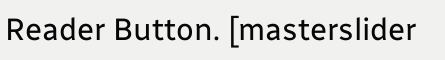Reader Button. [masterslider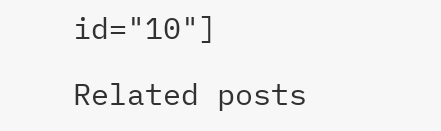id="10"]

Related posts